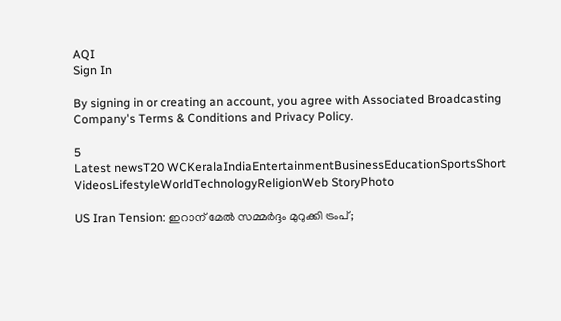AQI
Sign In

By signing in or creating an account, you agree with Associated Broadcasting Company's Terms & Conditions and Privacy Policy.

5
Latest newsT20 WCKeralaIndiaEntertainmentBusinessEducationSportsShort VideosLifestyleWorldTechnologyReligionWeb StoryPhoto

US Iran Tension: ഇറാന് മേൽ സമ്മർദ്ദം മുറുക്കി ട്രംപ്;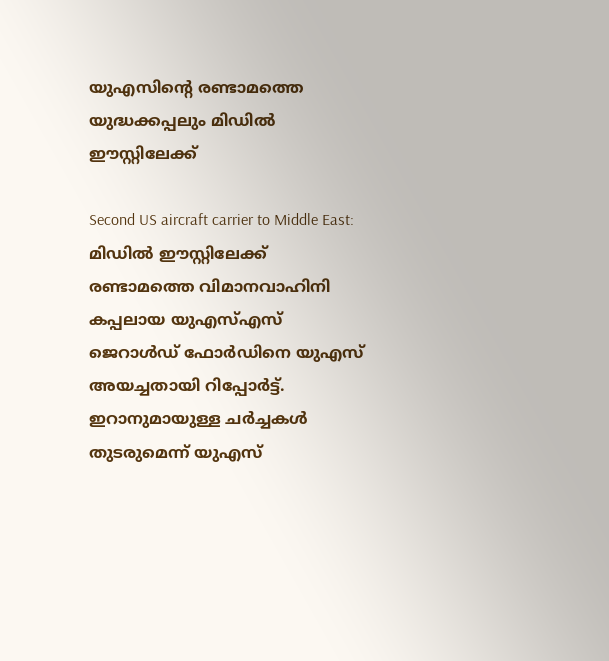യുഎസിന്റെ രണ്ടാമത്തെ യുദ്ധക്കപ്പലും മിഡിൽ ഈസ്റ്റിലേക്ക്

Second US aircraft carrier to Middle East: മിഡിൽ ഈസ്റ്റിലേക്ക് രണ്ടാമത്തെ വിമാനവാഹിനി കപ്പലായ യുഎസ്എസ് ജെറാൾഡ് ഫോർഡിനെ യുഎസ് അയച്ചതായി റിപ്പോര്‍ട്ട്. ഇറാനുമായുള്ള ചർച്ചകൾ തുടരുമെന്ന് യുഎസ്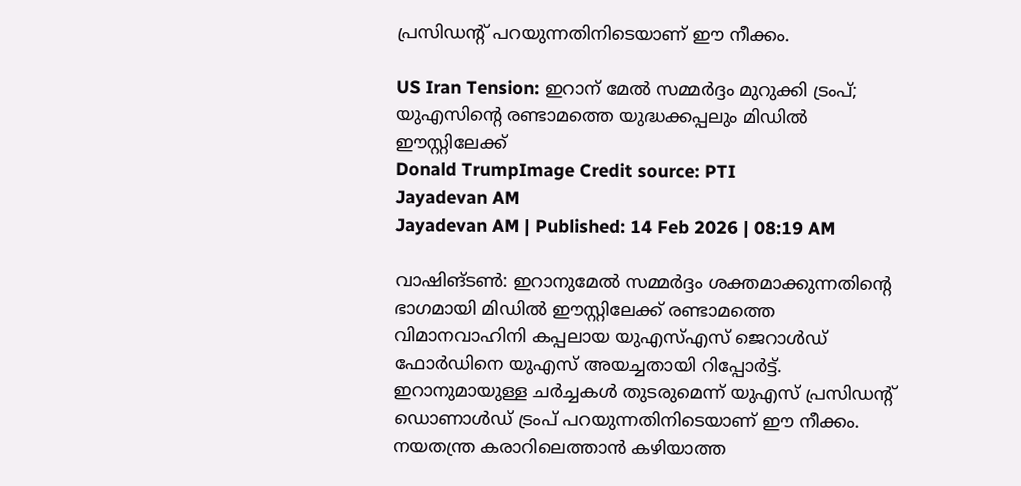പ്രസിഡന്റ് പറയുന്നതിനിടെയാണ് ഈ നീക്കം.

US Iran Tension: ഇറാന് മേൽ സമ്മർദ്ദം മുറുക്കി ട്രംപ്; യുഎസിന്റെ രണ്ടാമത്തെ യുദ്ധക്കപ്പലും മിഡിൽ ഈസ്റ്റിലേക്ക്
Donald TrumpImage Credit source: PTI
Jayadevan AM
Jayadevan AM | Published: 14 Feb 2026 | 08:19 AM

വാഷിങ്ടണ്‍: ഇറാനുമേൽ സമ്മർദ്ദം ശക്തമാക്കുന്നതിന്റെ ഭാഗമായി മിഡിൽ ഈസ്റ്റിലേക്ക് രണ്ടാമത്തെ വിമാനവാഹിനി കപ്പലായ യുഎസ്എസ് ജെറാൾഡ് ഫോർഡിനെ യുഎസ് അയച്ചതായി റിപ്പോര്‍ട്ട്. ഇറാനുമായുള്ള ചർച്ചകൾ തുടരുമെന്ന് യുഎസ് പ്രസിഡന്റ് ഡൊണാൾഡ് ട്രംപ് പറയുന്നതിനിടെയാണ് ഈ നീക്കം. നയതന്ത്ര കരാറിലെത്താൻ കഴിയാത്ത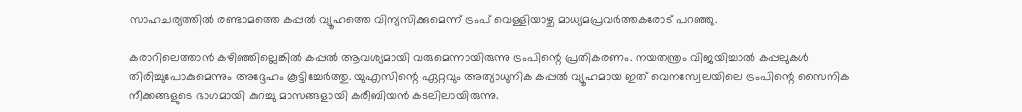സാഹചര്യത്തിൽ രണ്ടാമത്തെ കപ്പൽ വ്യൂഹത്തെ വിന്യസിക്കുമെന്ന് ട്രംപ് വെള്ളിയാഴ്ച മാധ്യമപ്രവർത്തകരോട് പറഞ്ഞു.

കരാറിലെത്താൻ കഴിഞ്ഞില്ലെങ്കിൽ കപ്പല്‍ ആവശ്യമായി വരുമെന്നായിരുന്നു ട്രംപിന്റെ പ്രതികരണം. നയതന്ത്രം വിജയിച്ചാല്‍ കപ്പലുകള്‍ തിരിച്ചുപോകുമെന്നും അദ്ദേഹം കൂട്ടിച്ചേര്‍ത്തു. യുഎസിന്റെ ഏറ്റവും അത്യാധുനിക കപ്പൽ വ്യൂഹമായ ഇത്‌ വെനസ്വേലയിലെ ട്രംപിന്റെ സൈനിക നീക്കങ്ങളുടെ ഭാഗമായി കുറച്ചു മാസങ്ങളായി കരീബിയൻ കടലിലായിരുന്നു.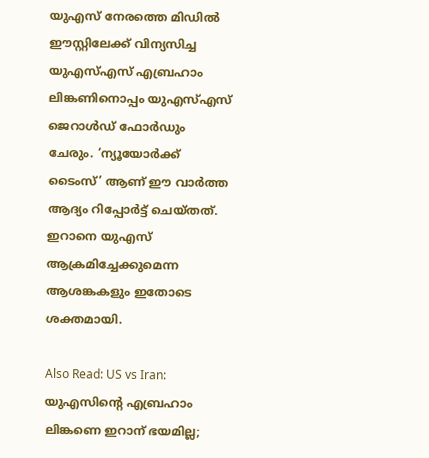യുഎസ് നേരത്തെ മിഡില്‍ ഈസ്റ്റിലേക്ക് വിന്യസിച്ച യുഎസ്എസ് എബ്രഹാം ലിങ്കണിനൊപ്പം യുഎസ്എസ് ജെറാൾഡ് ഫോർഡും ചേരും. ‘ന്യൂയോർക്ക് ടൈംസ്’ ആണ് ഈ വാർത്ത ആദ്യം റിപ്പോർട്ട് ചെയ്തത്. ഇറാനെ യുഎസ് ആക്രമിച്ചേക്കുമെന്ന ആശങ്കകളും ഇതോടെ ശക്തമായി.

Also Read: US vs Iran: യുഎസിന്റെ എബ്രഹാം ലിങ്കണെ ഇറാന് ഭയമില്ല;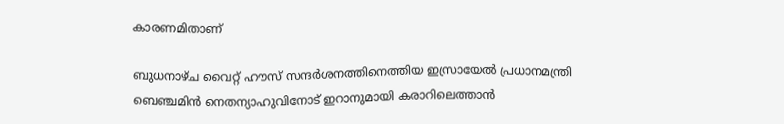കാരണമിതാണ്

ബുധനാഴ്ച വൈറ്റ് ഹൗസ് സന്ദർശനത്തിനെത്തിയ ഇസ്രായേൽ പ്രധാനമന്ത്രി ബെഞ്ചമിൻ നെതന്യാഹുവിനോട് ഇറാനുമായി കരാറിലെത്താൻ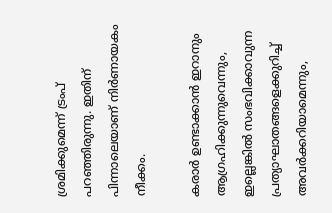ശ്രമിക്കുമെന്ന് ട്രംപ് പറഞ്ഞിരുന്നു. ഇതിന് പിന്നാലെയാണ് നിര്‍ണായകം നീക്കം.

കരാര്‍ ഉണ്ടാക്കാന്‍ ഇറാനും ആഗ്രഹിക്കുന്നുവെന്നും, ഇല്ലെങ്കില്‍ സംഭവിക്കാവുന്ന പ്രത്യാഘാതങ്ങളെക്കുറിച്ച് അവര്‍ക്കറിയാമെന്നും,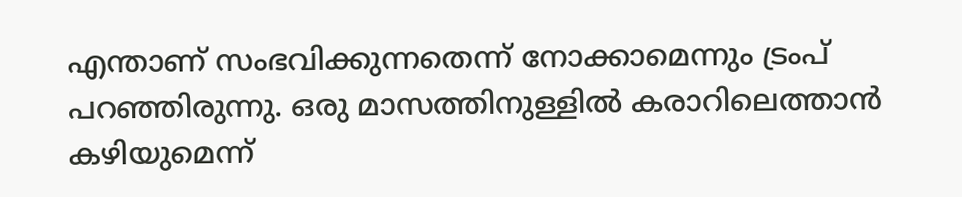എന്താണ് സംഭവിക്കുന്നതെന്ന് നോക്കാമെന്നും ട്രംപ് പറഞ്ഞിരുന്നു. ഒരു മാസത്തിനുള്ളിൽ കരാറിലെത്താൻ കഴിയുമെന്ന്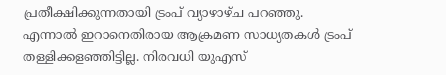പ്രതീക്ഷിക്കുന്നതായി ട്രംപ് വ്യാഴാഴ്ച പറഞ്ഞു. എന്നാല്‍ ഇറാനെതിരായ ആക്രമണ സാധ്യതകള്‍ ട്രംപ് തള്ളിക്കളഞ്ഞിട്ടില്ല. നിരവധി യുഎസ്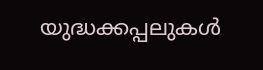യുദ്ധക്കപ്പലുകൾ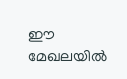ഈ മേഖലയിൽ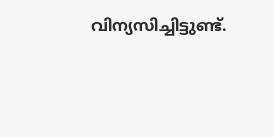വിന്യസിച്ചിട്ടുണ്ട്.